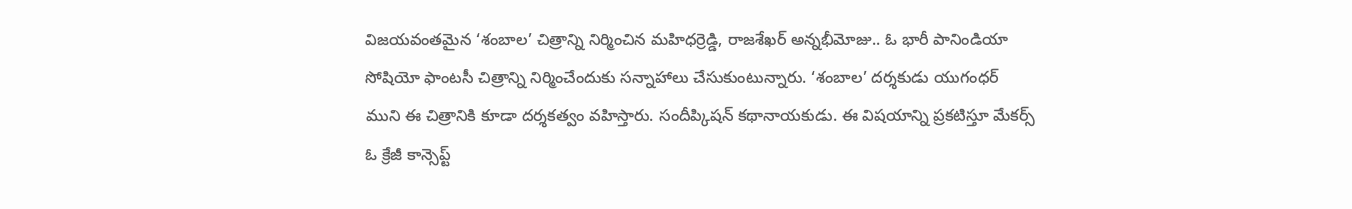విజయవంతమైన ‘శంబాల’ చిత్రాన్ని నిర్మించిన మహిధర్రెడ్డి, రాజశేఖర్ అన్నభీమోజు.. ఓ భారీ పానిండియా సోషియో ఫాంటసీ చిత్రాన్ని నిర్మించేందుకు సన్నాహాలు చేసుకుంటున్నారు. ‘శంబాల’ దర్శకుడు యుగంధర్ ముని ఈ చిత్రానికి కూడా దర్శకత్వం వహిస్తారు. సందీప్కిషన్ కథానాయకుడు. ఈ విషయాన్ని ప్రకటిస్తూ మేకర్స్ ఓ క్రేజీ కాన్సెప్ట్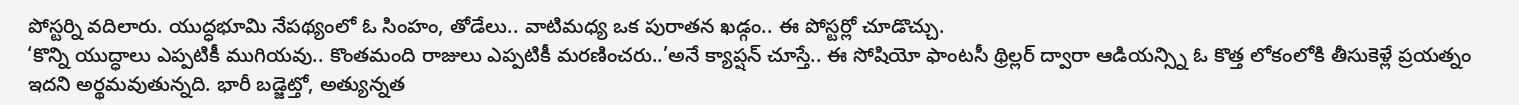పోస్టర్ని వదిలారు. యుద్ధభూమి నేపథ్యంలో ఓ సింహం, తోడేలు.. వాటిమధ్య ఒక పురాతన ఖడ్గం.. ఈ పోస్టర్లో చూడొచ్చు.
‘కొన్ని యుద్ధాలు ఎప్పటికీ ముగియవు.. కొంతమంది రాజులు ఎప్పటికీ మరణించరు..’అనే క్యాప్షన్ చూస్తే.. ఈ సోషియో ఫాంటసీ థ్రిల్లర్ ద్వారా ఆడియన్స్ని ఓ కొత్త లోకంలోకి తీసుకెళ్లే ప్రయత్నం ఇదని అర్థమవుతున్నది. భారీ బడ్జెట్తో, అత్యున్నత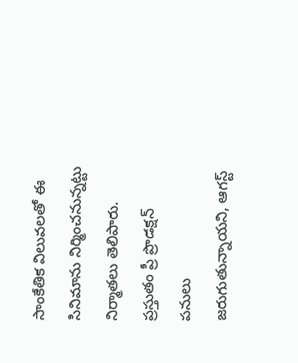సాంకేతిక విలువలతో ఈ సినిమాను నిర్మించనున్నట్టు నిర్మాతలు తెలిపారు. ప్రస్తుతం ప్రీ ప్రొడక్షన్ పనులు జరుగుతున్నాయని, ఆగస్ట్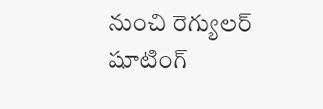నుంచి రెగ్యులర్ షూటింగ్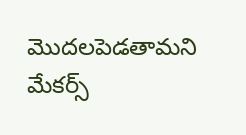మొదలపెడతామని మేకర్స్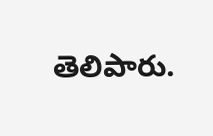తెలిపారు.